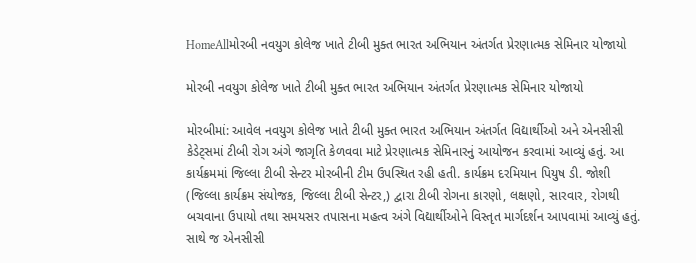HomeAllમોરબી નવયુગ કોલેજ ખાતે ટીબી મુક્ત ભારત અભિયાન અંતર્ગત પ્રેરણાત્મક સેમિનાર યોજાયો

મોરબી નવયુગ કોલેજ ખાતે ટીબી મુક્ત ભારત અભિયાન અંતર્ગત પ્રેરણાત્મક સેમિનાર યોજાયો

મોરબીમાં: આવેલ નવયુગ કોલેજ ખાતે ટીબી મુક્ત ભારત અભિયાન અંતર્ગત વિદ્યાર્થીઓ અને એનસીસી કેડેટ્સમાં ટીબી રોગ અંગે જાગૃતિ કેળવવા માટે પ્રેરણાત્મક સેમિનારનું આયોજન કરવામાં આવ્યું હતું. આ કાર્યક્રમમાં જિલ્લા ટીબી સેન્ટર મોરબીની ટીમ ઉપસ્થિત રહી હતી. કાર્યક્રમ દરમિયાન પિયુષ ડી. જોશી (જિલ્લા કાર્યક્રમ સંયોજક, જિલ્લા ટીબી સેન્ટર,) દ્વારા ટીબી રોગના કારણો, લક્ષણો, સારવાર, રોગથી બચવાના ઉપાયો તથા સમયસર તપાસના મહત્વ અંગે વિદ્યાર્થીઓને વિસ્તૃત માર્ગદર્શન આપવામાં આવ્યું હતું. સાથે જ એનસીસી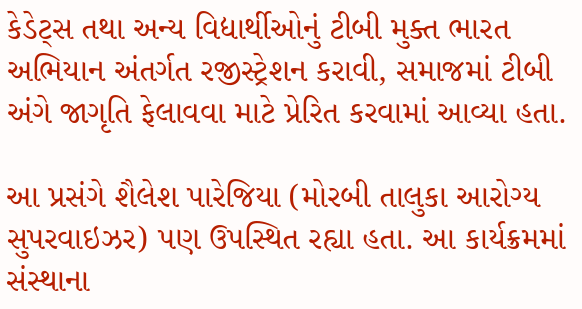કેડેટ્સ તથા અન્ય વિદ્યાર્થીઓનું ટીબી મુક્ત ભારત અભિયાન અંતર્ગત રજીસ્ટ્રેશન કરાવી, સમાજમાં ટીબી અંગે જાગૃતિ ફેલાવવા માટે પ્રેરિત કરવામાં આવ્યા હતા.

આ પ્રસંગે શૈલેશ પારેજિયા (મોરબી તાલુકા આરોગ્ય સુપરવાઇઝર) પણ ઉપસ્થિત રહ્યા હતા. આ કાર્યક્રમમાં સંસ્થાના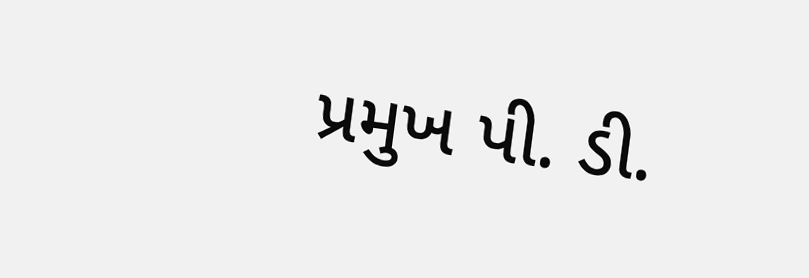પ્રમુખ પી. ડી.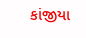કાંજીયા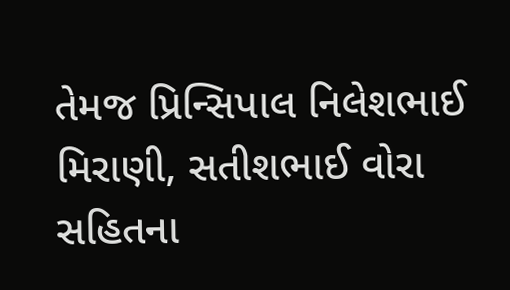તેમજ પ્રિન્સિપાલ નિલેશભાઈ મિરાણી, સતીશભાઈ વોરા સહિતના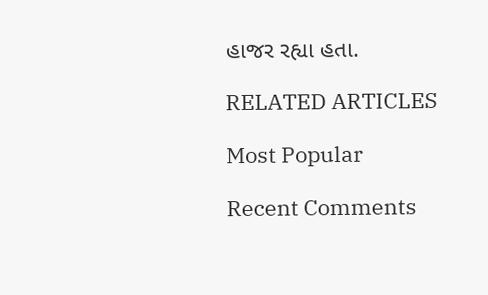હાજર રહ્યા હતા.

RELATED ARTICLES

Most Popular

Recent Comments